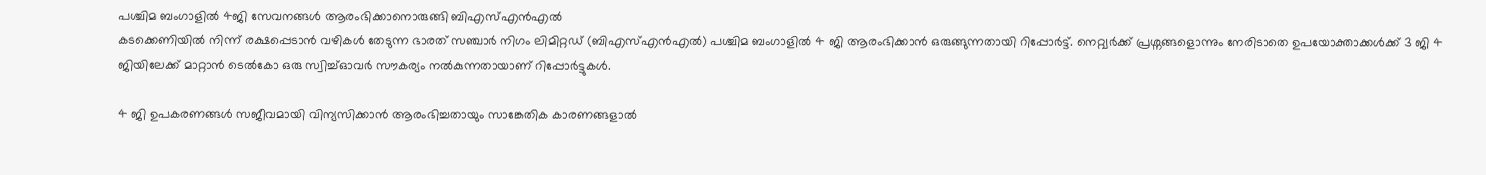പശ്ചിമ ബംഗാളിൽ 4ജി സേവനങ്ങൾ ആരംഭിക്കാനൊരുങ്ങി ബിഎസ്എൻഎൽ
കടക്കെണിയിൽ നിന്ന് രക്ഷപ്പെടാൻ വഴികൾ തേടുന്ന ഭാരത് സഞ്ചാർ നിഗം ലിമിറ്റഡ് (ബിഎസ്എൻഎൽ) പശ്ചിമ ബംഗാളിൽ 4 ജി ആരംഭിക്കാൻ ഒരുങ്ങുന്നതായി റിപ്പോർട്ട്. നെറ്റ്വർക്ക് പ്രശ്നങ്ങളൊന്നും നേരിടാതെ ഉപയോക്താക്കൾക്ക് 3 ജി 4 ജിയിലേക്ക് മാറ്റാൻ ടെൽകോ ഒരു സ്വിച്ച്ഓവർ സൗകര്യം നൽകുന്നതായാണ് റിപ്പോർട്ടുകൾ.

4 ജി ഉപകരണങ്ങൾ സജീവമായി വിന്യസിക്കാൻ ആരംഭിച്ചതായും സാങ്കേതിക കാരണങ്ങളാൽ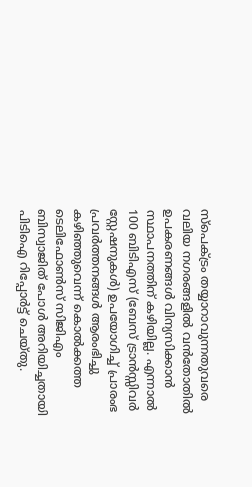സ്പെക്ട്രം തയ്യാറാവുന്നതുവരെ വലിയ നഗരങ്ങളിൽ വൻതോതിൽ ഉപകരണങ്ങൾ വിന്യസിക്കാൻ സ്ഥാപനത്തിന് കഴിയില്ല. എന്നാൽ 100 ബിടിഎസ് (ബേസ് ട്രാൻസ്സിവർ സ്റ്റേഷനുകൾ) ഉപയോഗിച്ച് പ്രാരംഭ പ്രവർത്തനങ്ങൾ ആരംഭിച്ചു കഴിഞ്ഞുവെന്ന് കൊൽക്കത്ത ടെലിഫോൺസ് സിജിഎം ബിസ്വാജിത് പോൾ അറിയിച്ചതായി പിടിഐ റിപ്പോർട്ട് ചെയ്തു.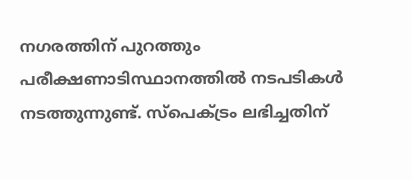നഗരത്തിന് പുറത്തും പരീക്ഷണാടിസ്ഥാനത്തിൽ നടപടികൾ നടത്തുന്നുണ്ട്. സ്പെക്ട്രം ലഭിച്ചതിന്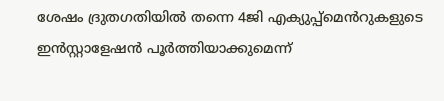ശേഷം ദ്രുതഗതിയിൽ തന്നെ 4ജി എക്യുപ്പ്മെൻറുകളുടെ ഇൻസ്റ്റാളേഷൻ പൂർത്തിയാക്കുമെന്ന്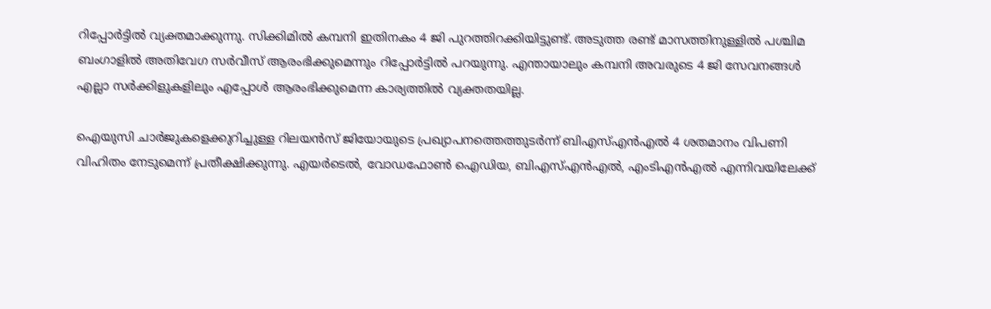റിപ്പോർട്ടിൽ വ്യക്തമാക്കുന്നു. സിക്കിമിൽ കമ്പനി ഇതിനകം 4 ജി പുറത്തിറക്കിയിട്ടുണ്ട്. അടുത്ത രണ്ട് മാസത്തിനുള്ളിൽ പശ്ചിമ ബംഗാളിൽ അതിവേഗ സർവീസ് ആരംഭിക്കുമെന്നും റിപ്പോർട്ടിൽ പറയുന്നു. എന്തായാലും കമ്പനി അവരുടെ 4 ജി സേവനങ്ങൾ എല്ലാ സർക്കിളുകളിലും എപ്പോൾ ആരംഭിക്കുമെന്ന കാര്യത്തിൽ വ്യക്തതയില്ല.

ഐയുസി ചാർജുകളെക്കുറിച്ചുള്ള റിലയൻസ് ജിയോയുടെ പ്രഖ്യാപനത്തെത്തുടർന്ന് ബിഎസ്എൻഎൽ 4 ശതമാനം വിപണി വിഹിതം നേടുമെന്ന് പ്രതീക്ഷിക്കുന്നു. എയർടെൽ, വോഡഫോൺ ഐഡിയ, ബിഎസ്എൻഎൽ, എംടിഎൻഎൽ എന്നിവയിലേക്ക്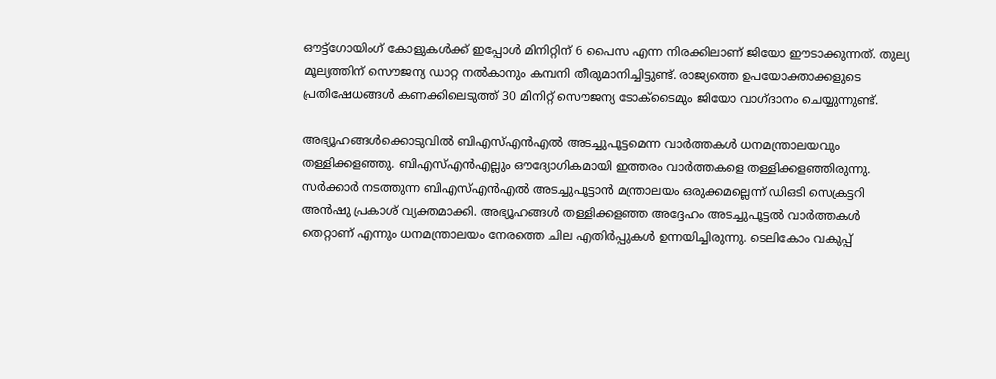ഔട്ട്ഗോയിംഗ് കോളുകൾക്ക് ഇപ്പോൾ മിനിറ്റിന് 6 പൈസ എന്ന നിരക്കിലാണ് ജിയോ ഈടാക്കുന്നത്. തുല്യ മൂല്യത്തിന് സൌജന്യ ഡാറ്റ നൽകാനും കമ്പനി തീരുമാനിച്ചിട്ടുണ്ട്. രാജ്യത്തെ ഉപയോക്താക്കളുടെ പ്രതിഷേധങ്ങൾ കണക്കിലെടുത്ത് 30 മിനിറ്റ് സൌജന്യ ടോക്ടൈമും ജിയോ വാഗ്ദാനം ചെയ്യുന്നുണ്ട്.

അഭ്യൂഹങ്ങൾക്കൊടുവിൽ ബിഎസ്എൻഎൽ അടച്ചുപൂട്ടമെന്ന വാർത്തകൾ ധനമന്ത്രാലയവും തള്ളിക്കളഞ്ഞു. ബിഎസ്എൻഎല്ലും ഔദ്യോഗികമായി ഇത്തരം വാർത്തകളെ തള്ളിക്കളഞ്ഞിരുന്നു. സർക്കാർ നടത്തുന്ന ബിഎസ്എൻഎൽ അടച്ചുപൂട്ടാൻ മന്ത്രാലയം ഒരുക്കമല്ലെന്ന് ഡിഒടി സെക്രട്ടറി അൻഷു പ്രകാശ് വ്യക്തമാക്കി. അഭ്യൂഹങ്ങൾ തള്ളിക്കളഞ്ഞ അദ്ദേഹം അടച്ചുപൂട്ടൽ വാർത്തകൾ തെറ്റാണ് എന്നും ധനമന്ത്രാലയം നേരത്തെ ചില എതിർപ്പുകൾ ഉന്നയിച്ചിരുന്നു. ടെലികോം വകുപ്പ്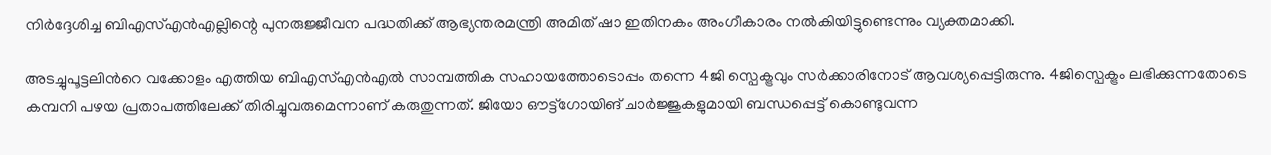നിർദ്ദേശിച്ച ബിഎസ്എൻഎല്ലിന്റെ പുനരുജ്ജീവന പദ്ധതിക്ക് ആഭ്യന്തരമന്ത്രി അമിത് ഷാ ഇതിനകം അംഗീകാരം നൽകിയിട്ടുണ്ടെന്നും വ്യക്തമാക്കി.

അടച്ചുപൂട്ടലിൻറെ വക്കോളം എത്തിയ ബിഎസ്എൻഎൽ സാമ്പത്തിക സഹായത്തോടൊപ്പം തന്നെ 4ജി സ്പെക്ട്രവും സർക്കാരിനോട് ആവശ്യപ്പെട്ടിരുന്നു. 4ജിസ്പെക്ട്രം ലഭിക്കുന്നതോടെ കമ്പനി പഴയ പ്രതാപത്തിലേക്ക് തിരിച്ചുവരുമെന്നാണ് കരുതുന്നത്. ജിയോ ഔട്ട്ഗോയിങ് ചാർജ്ജുകളുമായി ബന്ധപ്പെട്ട് കൊണ്ടുവന്ന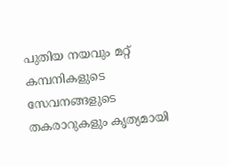പുതിയ നയവും മറ്റ് കമ്പനികളുടെ സേവനങ്ങളുടെ തകരാറുകളും കൃത്യമായി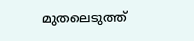മുതലെടുത്ത്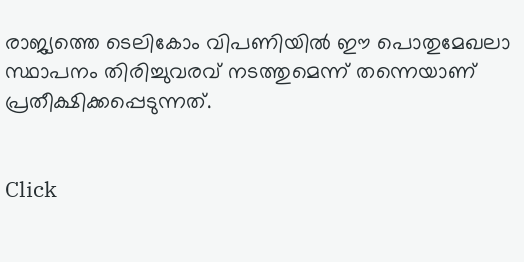രാജ്യത്തെ ടെലികോം വിപണിയിൽ ഈ പൊതുമേഖലാ സ്ഥാപനം തിരിച്ചുവരവ് നടത്തുമെന്ന് തന്നെയാണ് പ്രതീക്ഷിക്കപ്പെടുന്നത്.


Click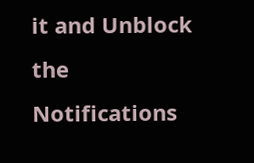it and Unblock the Notifications